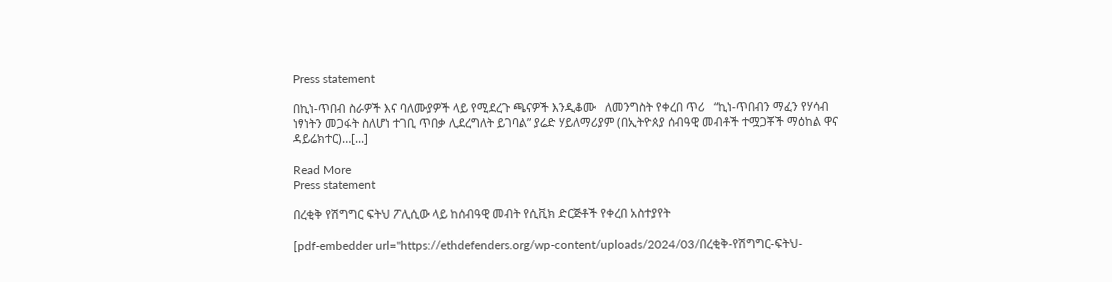Press statement

በኪነ-ጥበብ ስራዎች እና ባለሙያዎች ላይ የሚደረጉ ጫናዎች እንዲቆሙ   ለመንግስት የቀረበ ጥሪ   “ኪነ-ጥበብን ማፈን የሃሳብ ነፃነትን መጋፋት ስለሆነ ተገቢ ጥበቃ ሊደረግለት ይገባል” ያሬድ ሃይለማሪያም (በኢትዮጰያ ሰብዓዊ መብቶች ተሟጋቾች ማዕከል ዋና ዳይሬክተር)…[...]

Read More
Press statement

በረቂቅ የሽግግር ፍትህ ፖሊሲው ላይ ከሰብዓዊ መብት የሲቪክ ድርጅቶች የቀረበ አስተያየት

[pdf-embedder url="https://ethdefenders.org/wp-content/uploads/2024/03/በረቂቅ-የሽግግር-ፍትህ-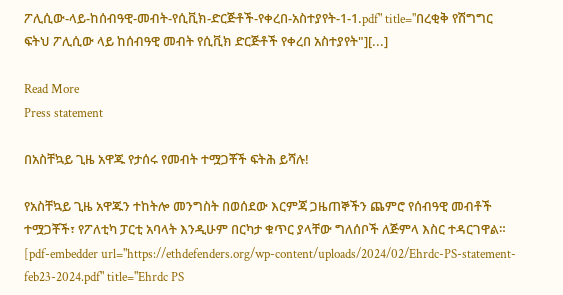ፖሊሲው-ላይ-ከሰብዓዊ-መብት-የሲቪክ-ድርጅቶች-የቀረበ-አስተያየት-1-1.pdf" title="በረቂቅ የሽግግር ፍትህ ፖሊሲው ላይ ከሰብዓዊ መብት የሲቪክ ድርጅቶች የቀረበ አስተያየት"][...]

Read More
Press statement

በአስቸኳይ ጊዜ አዋጁ የታሰሩ የመብት ተሟጋቾች ፍትሕ ይሻሉ!

የአስቸኳይ ጊዜ አዋጁን ተከትሎ መንግስት በወሰደው እርምጃ ጋዜጠኞችን ጨምሮ የሰብዓዊ መብቶች ተሟጋቾች፣ የፖለቲካ ፓርቲ አባላት እንዲሁም በርካታ ቁጥር ያላቸው ግለሰቦች ለጅምላ እስር ተዳርገዋል። [pdf-embedder url="https://ethdefenders.org/wp-content/uploads/2024/02/Ehrdc-PS-statement-feb23-2024.pdf" title="Ehrdc PS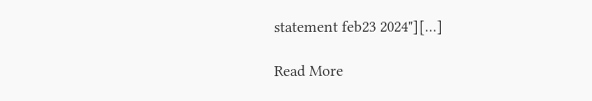statement feb23 2024"][...]

Read More